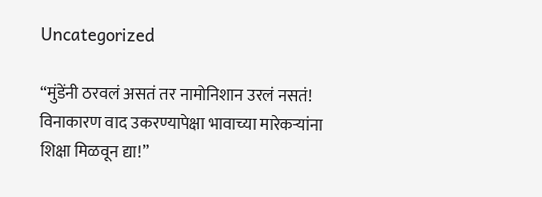Uncategorized

“मुंडेंनी ठरवलं असतं तर नामोनिशान उरलं नसतं! विनाकारण वाद उकरण्यापेक्षा भावाच्या मारेकऱ्यांना शिक्षा मिळवून द्या!”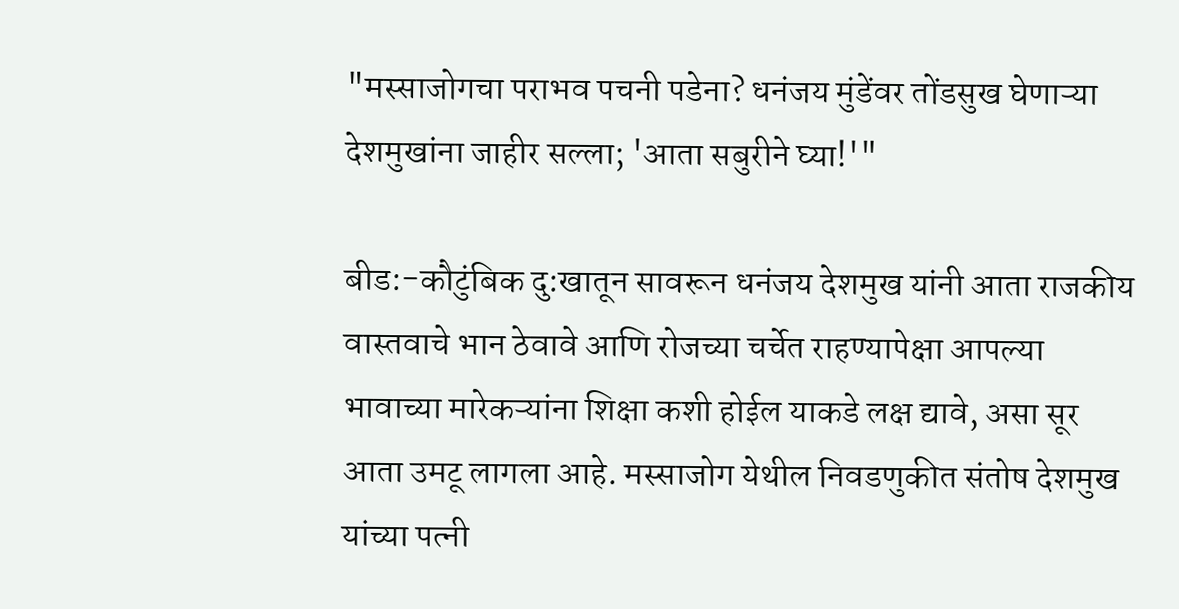"मस्साजोगचा पराभव पचनी पडेना? धनंजय मुंडेंवर तोंडसुख घेणाऱ्या देशमुखांना जाहीर सल्ला; 'आता सबुरीने घ्या!'"

बीड:-कौटुंबिक दु:खातून सावरून धनंजय देशमुख यांनी आता राजकीय वास्तवाचे भान ठेवावे आणि रोजच्या चर्चेत राहण्यापेक्षा आपल्या भावाच्या मारेकऱ्यांना शिक्षा कशी होईल याकडे लक्ष द्यावे, असा सूर आता उमटू लागला आहे. मस्साजोग येथील निवडणुकीत संतोष देशमुख यांच्या पत्नी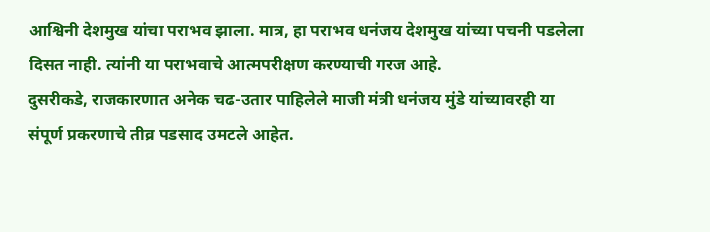आश्विनी देशमुख यांचा पराभव झाला. मात्र, हा पराभव धनंजय देशमुख यांच्या पचनी पडलेला दिसत नाही. त्यांनी या पराभवाचे आत्मपरीक्षण करण्याची गरज आहे.
दुसरीकडे, राजकारणात अनेक चढ-उतार पाहिलेले माजी मंत्री धनंजय मुंडे यांच्यावरही या संपूर्ण प्रकरणाचे तीव्र पडसाद उमटले आहेत.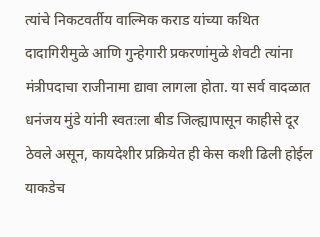त्यांचे निकटवर्तीय वाल्मिक कराड यांच्या कथित दादागिरीमुळे आणि गुन्हेगारी प्रकरणांमुळे शेवटी त्यांना मंत्रीपदाचा राजीनामा द्यावा लागला होता. या सर्व वादळात धनंजय मुंडे यांनी स्वतःला बीड जिल्ह्यापासून काहीसे दूर ठेवले असून, कायदेशीर प्रक्रियेत ही केस कशी ढिली होईल याकडेच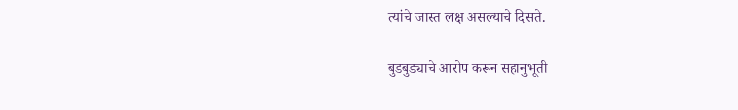त्यांचे जास्त लक्ष असल्याचे दिसते.

बुडबुड्याचे आरोप करून सहानुभूती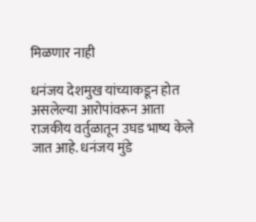मिळणार नाही

धनंजय देशमुख यांच्याकडून होत असलेल्या आरोपांवरून आता राजकीय वर्तुळातून उघड भाष्य केले जात आहे. धनंजय मुंडे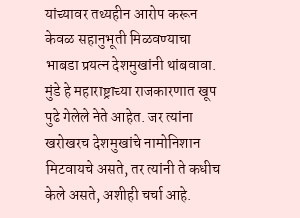यांच्यावर तथ्यहीन आरोप करून केवळ सहानुभूती मिळवण्याचा भाबडा प्रयत्न देशमुखांनी थांबवावा. मुंडे हे महाराष्ट्राच्या राजकारणात खूप पुढे गेलेले नेते आहेत. जर त्यांना खरोखरच देशमुखांचे नामोनिशान मिटवायचे असते, तर त्यांनी ते कधीच केले असते, अशीही चर्चा आहे.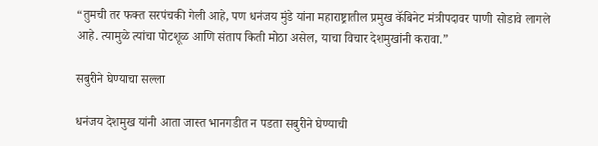“तुमची तर फक्त सरपंचकी गेली आहे, पण धनंजय मुंडे यांना महाराष्ट्रातील प्रमुख कॅबिनेट मंत्रीपदावर पाणी सोडावे लागले आहे. त्यामुळे त्यांचा पोटशूळ आणि संताप किती मोठा असेल, याचा विचार देशमुखांनी करावा.”

सबुरीने घेण्याचा सल्ला

धनंजय देशमुख यांनी आता जास्त भानगडीत न पडता सबुरीने घेण्याची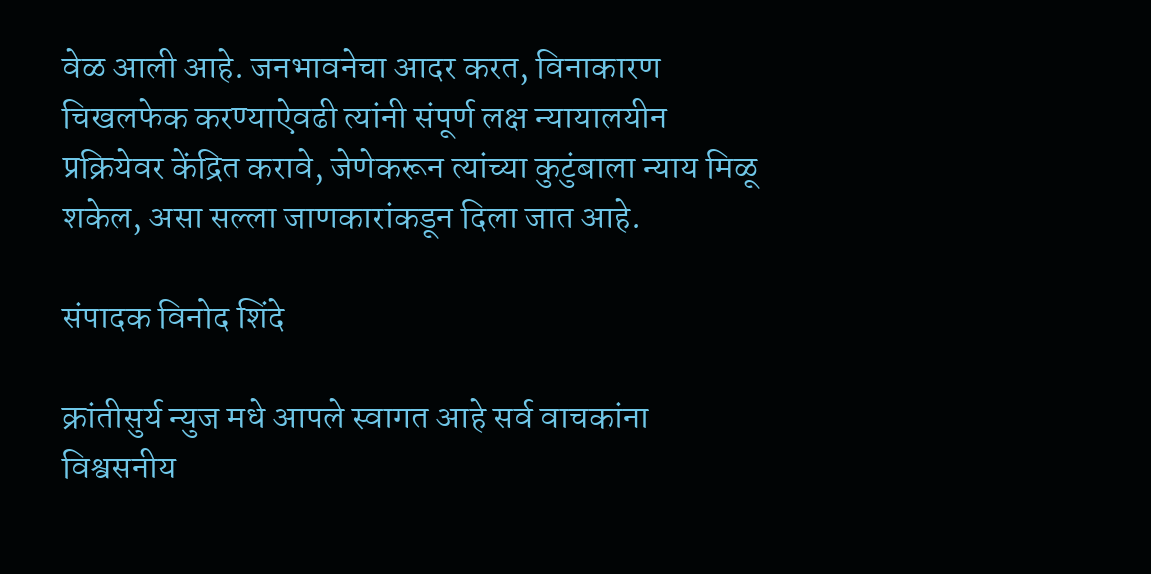वेळ आली आहे. जनभावनेचा आदर करत, विनाकारण चिखलफेक करण्याऐवढी त्यांनी संपूर्ण लक्ष न्यायालयीन प्रक्रियेवर केंद्रित करावे, जेणेकरून त्यांच्या कुटुंबाला न्याय मिळू शकेल, असा सल्ला जाणकारांकडून दिला जात आहे.

संपादक विनोद शिंदे

क्रांतीसुर्य न्युज मधे आपले स्वागत आहे सर्व वाचकांना विश्वसनीय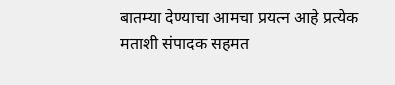बातम्या देण्याचा आमचा प्रयत्न आहे प्रत्येक मताशी संपादक सहमत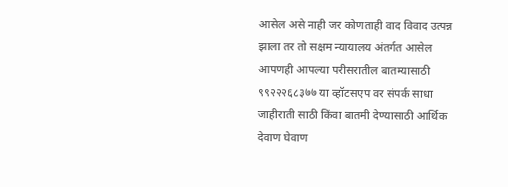आसेल असे नाही जर कोणताही वाद विवाद उत्पन्न झाला तर तो सक्षम न्यायालय अंतर्गत आसेल आपणही आपल्या परीसरातील बातम्यासाठी ९९२२२६८३७७ या व्हॉटसएप वर संपर्क साधा जाहीराती साठी किंवा बातमी देण्यासाठी आर्थिक देवाण घेवाण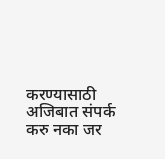करण्यासाठी अजिबात संपर्क करु नका जर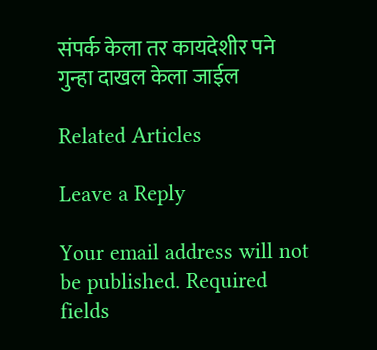संपर्क केला तर कायदेशीर पने गुन्हा दाखल केला जाईल

Related Articles

Leave a Reply

Your email address will not be published. Required fields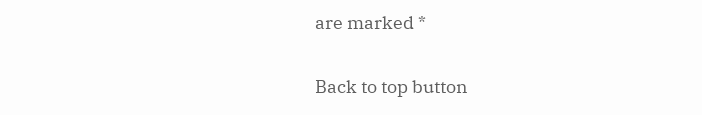are marked *

Back to top button